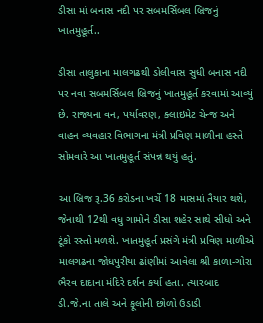ડીસા માં બનાસ નદી પર સબમર્સિબલ બ્રિજનું ખાતમુહૂર્ત..

ડીસા તાલુકાના માલગઢથી ડોલીવાસ સુધી બનાસ નદી પર નવા સબમર્સિબલ બ્રિજનું ખાતમુહૂર્ત કરવામાં આવ્યું છે. રાજ્યના વન, પર્યાવરણ, ક્લાઇમેટ ચેન્જ અને વાહન વ્યવહાર વિભાગના મંત્રી પ્રવિણ માળીના હસ્તે સોમવારે આ ખાતમુહૂર્ત સંપન્ન થયું હતું.

આ બ્રિજ રૂ.36 કરોડના ખર્ચે 18 માસમાં તૈયાર થશે, જેનાથી 12થી વધુ ગામોને ડીસા શહેર સાથે સીધો અને ટૂંકો રસ્તો મળશે. ખાતમુહૂર્ત પ્રસંગે મંત્રી પ્રવિણ માળીએ માલગઢના જોધપુરીયા ઢાંણીમાં આવેલા શ્રી કાળા-ગોરા ભૈરવ દાદાના મંદિરે દર્શન કર્યા હતા. ત્યારબાદ ડી.જે.ના તાલે અને ફૂલોની છોળો ઉડાડી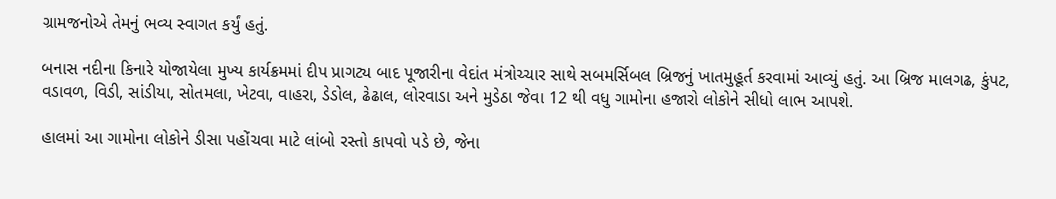ગ્રામજનોએ તેમનું ભવ્ય સ્વાગત કર્યું હતું.

બનાસ નદીના કિનારે યોજાયેલા મુખ્ય કાર્યક્રમમાં દીપ પ્રાગટ્ય બાદ પૂજારીના વેદાંત મંત્રોચ્ચાર સાથે સબમર્સિબલ બ્રિજનું ખાતમુહૂર્ત કરવામાં આવ્યું હતું. આ બ્રિજ માલગઢ, કુંપટ, વડાવળ, વિડી, સાંડીયા, સોતમલા, ખેટવા, વાહરા, ડેડોલ, ઢેઢાલ, લોરવાડા અને મુડેઠા જેવા 12 થી વધુ ગામોના હજારો લોકોને સીધો લાભ આપશે.

હાલમાં આ ગામોના લોકોને ડીસા પહોંચવા માટે લાંબો રસ્તો કાપવો પડે છે, જેના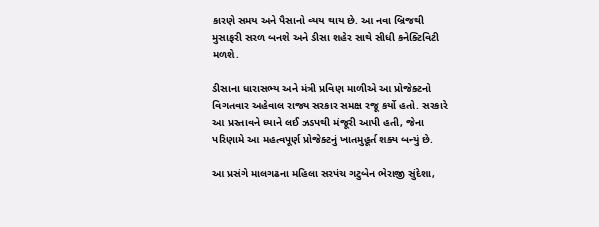કારણે સમય અને પૈસાનો વ્યય થાય છે. આ નવા બ્રિજથી મુસાફરી સરળ બનશે અને ડીસા શહેર સાથે સીધી કનેક્ટિવિટી મળશે.

ડીસાના ધારાસભ્ય અને મંત્રી પ્રવિણ માળીએ આ પ્રોજેક્ટનો વિગતવાર અહેવાલ રાજ્ય સરકાર સમક્ષ રજૂ કર્યો હતો. સરકારે આ પ્રસ્તાવને ધ્યાને લઈ ઝડપથી મંજૂરી આપી હતી, જેના પરિણામે આ મહત્વપૂર્ણ પ્રોજેક્ટનું ખાતમુહૂર્ત શક્ય બન્યું છે.

આ પ્રસંગે માલગઢના મહિલા સરપંચ ગટુબેન ભેરાજી સુંદેશા,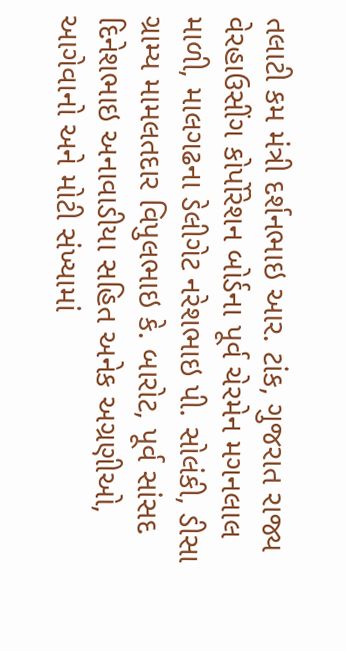તલાટી કમ મંત્રી દર્શનભાઇ આર. ટાંક, ગુજરાત રાજ્ય વેરહાઉસીંગ કોર્પોરેશન બોર્ડના પૂર્વ ચેરમેન મગનલાલ માળી, માલગઢના ડેલીગેટ નરેશભાઇ પી. સોલંકી, ડીસા ગ્રામ્ય મામલતદાર વિપુલભાઇ કે. બારોટ, પૂર્વ સાંસદ દિનેશભાઇ અનાવાડીયા સહિત અનેક અગ્રણીઓ, આગેવાનો અને મોટી સંખ્યામાં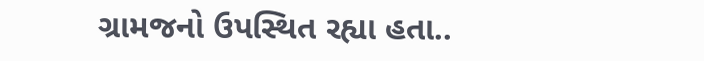ગ્રામજનો ઉપસ્થિત રહ્યા હતા..